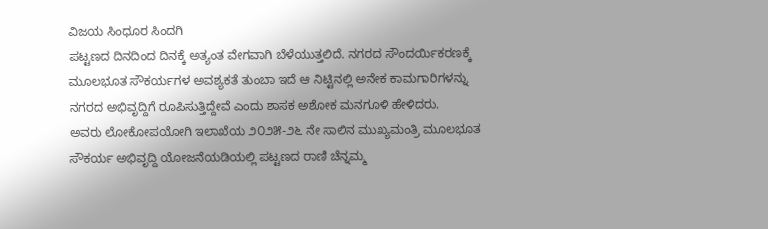ವಿಜಯ ಸಿಂಧೂರ ಸಿಂದಗಿ
ಪಟ್ಟಣದ ದಿನದಿಂದ ದಿನಕ್ಕೆ ಅತ್ಯಂತ ವೇಗವಾಗಿ ಬೆಳೆಯುತ್ತಲಿದೆ. ನಗರದ ಸೌಂದರ್ಯಿಕರಣಕ್ಕೆ ಮೂಲಭೂತ ಸೌಕರ್ಯಗಳ ಅವಶ್ಯಕತೆ ತುಂಬಾ ಇದೆ ಆ ನಿಟ್ಟಿನಲ್ಲಿ ಅನೇಕ ಕಾಮಗಾರಿಗಳನ್ನು ನಗರದ ಅಭಿವೃದ್ದಿಗೆ ರೂಪಿಸುತ್ತಿದ್ದೇವೆ ಎಂದು ಶಾಸಕ ಅಶೋಕ ಮನಗೂಳಿ ಹೇಳಿದರು.
ಅವರು ಲೋಕೋಪಯೋಗಿ ಇಲಾಖೆಯ ೨೦೨೫-೨೬ ನೇ ಸಾಲಿನ ಮುಖ್ಯಮಂತ್ರಿ ಮೂಲಭೂತ ಸೌಕರ್ಯ ಅಭಿವೃದ್ದಿ ಯೋಜನೆಯಡಿಯಲ್ಲಿ ಪಟ್ಟಣದ ರಾಣಿ ಚೆನ್ನಮ್ಮ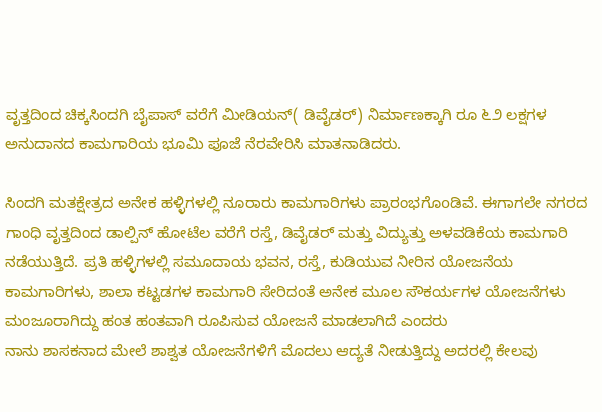ವೃತ್ತದಿಂದ ಚಿಕ್ಕಸಿಂದಗಿ ಬೈಪಾಸ್ ವರೆಗೆ ಮೀಡಿಯನ್( ಡಿವೈಡರ್) ನಿರ್ಮಾಣಕ್ಕಾಗಿ ರೂ ೬೨ ಲಕ್ಷಗಳ ಅನುದಾನದ ಕಾಮಗಾರಿಯ ಭೂಮಿ ಪೂಜೆ ನೆರವೇರಿಸಿ ಮಾತನಾಡಿದರು.

ಸಿಂದಗಿ ಮತಕ್ಷೇತ್ರದ ಅನೇಕ ಹಳ್ಳಿಗಳಲ್ಲಿ ನೂರಾರು ಕಾಮಗಾರಿಗಳು ಪ್ರಾರಂಭಗೊoಡಿವೆ. ಈಗಾಗಲೇ ನಗರದ ಗಾಂಧಿ ವೃತ್ತದಿಂದ ಡಾಲ್ಪಿನ್ ಹೋಟೆಲ ವರೆಗೆ ರಸ್ತೆ, ಡಿವೈಡರ್ ಮತ್ತು ವಿದ್ಯುತ್ತು ಅಳವಡಿಕೆಯ ಕಾಮಗಾರಿ ನಡೆಯುತ್ತಿದೆ. ಪ್ರತಿ ಹಳ್ಳಿಗಳಲ್ಲಿ ಸಮೂದಾಯ ಭವನ, ರಸ್ತೆ, ಕುಡಿಯುವ ನೀರಿನ ಯೋಜನೆಯ ಕಾಮಗಾರಿಗಳು, ಶಾಲಾ ಕಟ್ಟಡಗಳ ಕಾಮಗಾರಿ ಸೇರಿದಂತೆ ಅನೇಕ ಮೂಲ ಸೌಕರ್ಯಗಳ ಯೋಜನೆಗಳು ಮಂಜೂರಾಗಿದ್ದು ಹಂತ ಹಂತವಾಗಿ ರೂಪಿಸುವ ಯೋಜನೆ ಮಾಡಲಾಗಿದೆ ಎಂದರು
ನಾನು ಶಾಸಕನಾದ ಮೇಲೆ ಶಾಶ್ವತ ಯೋಜನೆಗಳಿಗೆ ಮೊದಲು ಆದ್ಯತೆ ನೀಡುತ್ತಿದ್ದು ಅದರಲ್ಲಿ ಕೇಲವು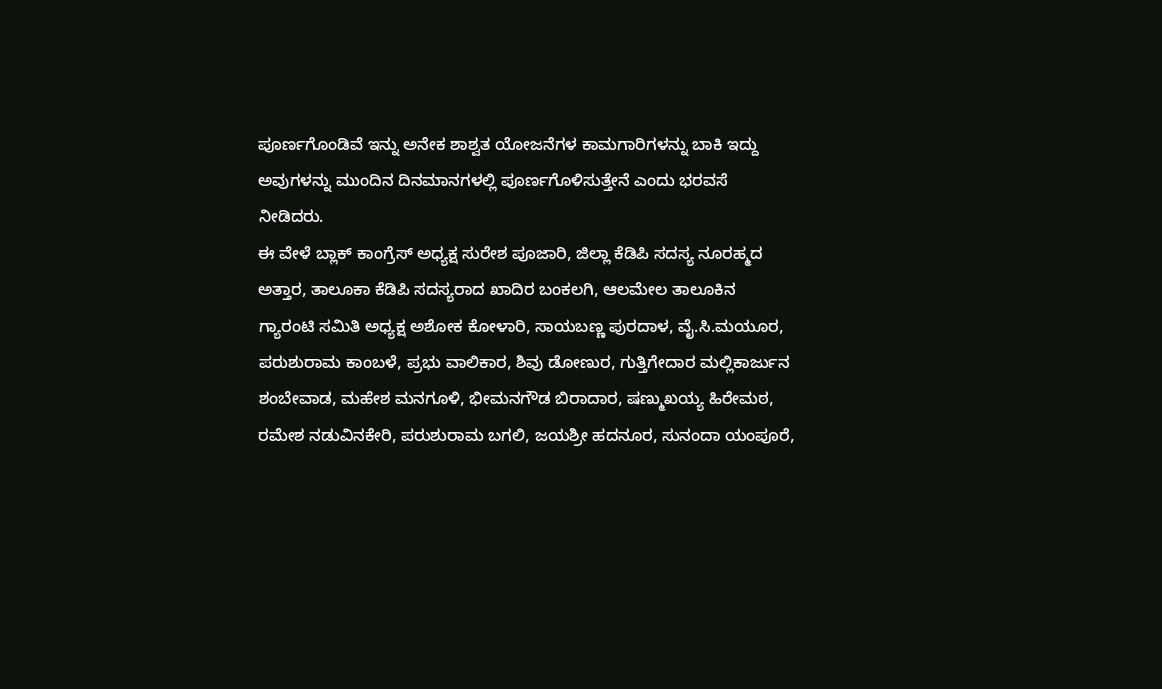ಪೂರ್ಣಗೊಂಡಿವೆ ಇನ್ನು ಅನೇಕ ಶಾಶ್ವತ ಯೋಜನೆಗಳ ಕಾಮಗಾರಿಗಳನ್ನು ಬಾಕಿ ಇದ್ದು ಅವುಗಳನ್ನು ಮುಂದಿನ ದಿನಮಾನಗಳಲ್ಲಿ ಪೂರ್ಣಗೊಳಿಸುತ್ತೇನೆ ಎಂದು ಭರವಸೆ ನೀಡಿದರು.
ಈ ವೇಳೆ ಬ್ಲಾಕ್ ಕಾಂಗ್ರೆಸ್ ಅಧ್ಯಕ್ಷ ಸುರೇಶ ಪೂಜಾರಿ, ಜಿಲ್ಲಾ ಕೆಡಿಪಿ ಸದಸ್ಯ ನೂರಹ್ಮದ ಅತ್ತಾರ, ತಾಲೂಕಾ ಕೆಡಿಪಿ ಸದಸ್ಯರಾದ ಖಾದಿರ ಬಂಕಲಗಿ, ಆಲಮೇಲ ತಾಲೂಕಿನ ಗ್ಯಾರಂಟಿ ಸಮಿತಿ ಅಧ್ಯಕ್ಷ ಅಶೋಕ ಕೋಳಾರಿ, ಸಾಯಬಣ್ಣ ಪುರದಾಳ, ವೈ.ಸಿ.ಮಯೂರ, ಪರುಶುರಾಮ ಕಾಂಬಳೆ, ಪ್ರಭು ವಾಲಿಕಾರ, ಶಿವು ಡೋಣುರ, ಗುತ್ತಿಗೇದಾರ ಮಲ್ಲಿಕಾರ್ಜುನ ಶಂಬೇವಾಡ, ಮಹೇಶ ಮನಗೂಳಿ, ಭೀಮನಗೌಡ ಬಿರಾದಾರ, ಷಣ್ಮುಖಯ್ಯ ಹಿರೇಮಠ, ರಮೇಶ ನಡುವಿನಕೇರಿ, ಪರುಶುರಾಮ ಬಗಲಿ, ಜಯಶ್ರೀ ಹದನೂರ, ಸುನಂದಾ ಯಂಪೂರೆ,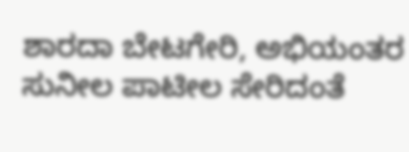ಶಾರದಾ ಬೇಟಗೇರಿ, ಅಭಿಯಂತರ ಸುನೀಲ ಪಾಟೀಲ ಸೇರಿದಂತೆ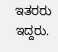ಇತರರು ಇದ್ದರು.